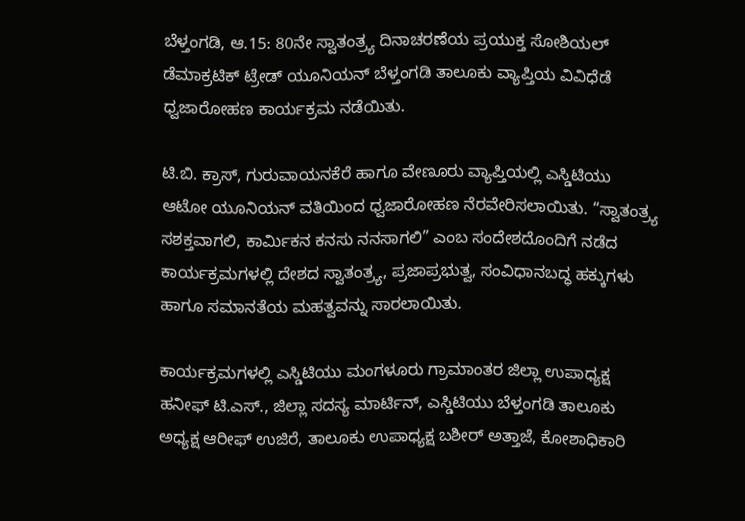ಬೆಳ್ತಂಗಡಿ, ಆ.15: 80ನೇ ಸ್ವಾತಂತ್ರ್ಯ ದಿನಾಚರಣೆಯ ಪ್ರಯುಕ್ತ ಸೋಶಿಯಲ್ ಡೆಮಾಕ್ರಟಿಕ್ ಟ್ರೇಡ್ ಯೂನಿಯನ್ ಬೆಳ್ತಂಗಡಿ ತಾಲೂಕು ವ್ಯಾಪ್ತಿಯ ವಿವಿಧೆಡೆ ಧ್ವಜಾರೋಹಣ ಕಾರ್ಯಕ್ರಮ ನಡೆಯಿತು.

ಟಿ.ಬಿ. ಕ್ರಾಸ್, ಗುರುವಾಯನಕೆರೆ ಹಾಗೂ ವೇಣೂರು ವ್ಯಾಪ್ತಿಯಲ್ಲಿ ಎಸ್ಡಿಟಿಯು ಆಟೋ ಯೂನಿಯನ್ ವತಿಯಿಂದ ಧ್ವಜಾರೋಹಣ ನೆರವೇರಿಸಲಾಯಿತು. “ಸ್ವಾತಂತ್ರ್ಯ ಸಶಕ್ತವಾಗಲಿ, ಕಾರ್ಮಿಕನ ಕನಸು ನನಸಾಗಲಿ” ಎಂಬ ಸಂದೇಶದೊಂದಿಗೆ ನಡೆದ ಕಾರ್ಯಕ್ರಮಗಳಲ್ಲಿ ದೇಶದ ಸ್ವಾತಂತ್ರ್ಯ, ಪ್ರಜಾಪ್ರಭುತ್ವ, ಸಂವಿಧಾನಬದ್ಧ ಹಕ್ಕುಗಳು ಹಾಗೂ ಸಮಾನತೆಯ ಮಹತ್ವವನ್ನು ಸಾರಲಾಯಿತು.

ಕಾರ್ಯಕ್ರಮಗಳಲ್ಲಿ ಎಸ್ಡಿಟಿಯು ಮಂಗಳೂರು ಗ್ರಾಮಾಂತರ ಜಿಲ್ಲಾ ಉಪಾಧ್ಯಕ್ಷ ಹನೀಫ್ ಟಿ.ಎಸ್., ಜಿಲ್ಲಾ ಸದಸ್ಯ ಮಾರ್ಟಿನ್, ಎಸ್ಡಿಟಿಯು ಬೆಳ್ತಂಗಡಿ ತಾಲೂಕು ಅಧ್ಯಕ್ಷ ಆರೀಫ್ ಉಜಿರೆ, ತಾಲೂಕು ಉಪಾಧ್ಯಕ್ಷ ಬಶೀರ್ ಅತ್ತಾಜೆ, ಕೋಶಾಧಿಕಾರಿ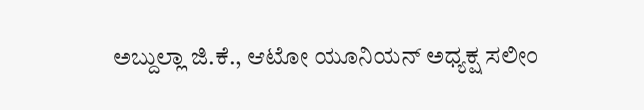ಅಬ್ದುಲ್ಲಾ ಜಿ.ಕೆ., ಆಟೋ ಯೂನಿಯನ್ ಅಧ್ಯಕ್ಷ ಸಲೀಂ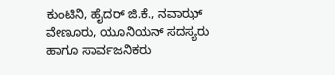ಕುಂಟಿನಿ, ಹೈದರ್ ಜಿ.ಕೆ., ನವಾಝ್ ವೇಣೂರು, ಯೂನಿಯನ್ ಸದಸ್ಯರು ಹಾಗೂ ಸಾರ್ವಜನಿಕರು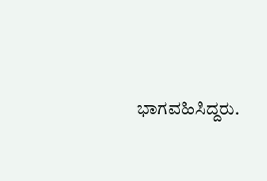ಭಾಗವಹಿಸಿದ್ದರು.